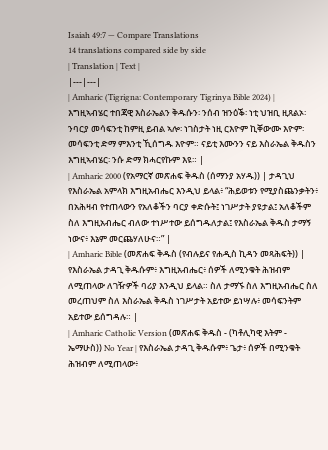Isaiah 49:7 — Compare Translations
14 translations compared side by side
| Translation | Text |
|---|---|
| Amharic (Tigrigna: Contemporary Tigrinya Bible 2024) | እግዚኣብሄር ተበጃዊ እስራኤልን ቅዱሱን፡ ንሰብ ዝንዕቕ፡ ነቲ ህዝቢ ዚጸልኦ፡ ንባርያ መሳፍንቲ ከምዚ ይብል ኣሎ፡ ነገስታት ነዚ ርእዮም ኪቐውሙ እዮም፡ መሳፍንቲ ድማ ምእንቲ ኺሰግዱ እዮም። ናይቲ እሙንን ናይ እስራኤል ቅዱስን እግዚኣብሄር፡ ንሱ ድማ ክሓርየኩም እዩ። |
| Amharic 2000 (የአማርኛ መጽሐፍ ቅዱስ (ሰማንያ አሃዱ)) | ታዳጊህ የእስራኤል አምላክ እግዚአብሔር እንዲህ ይላል፥ “ሕይወቱን የሚያስጨንቃትን፥ በአሕዛብ የተጠላውን የአለቆችን ባርያ ቀድሱት፤ ነገሥታት ያዩታል፤ አለቆችም ስለ እግዚአብሔር ብለው ተነሥተው ይሰግዱለታል፤ የእስራኤል ቅዱስ ታማኝ ነውና፥ እኔም መርጨሃለሁና።” |
| Amharic Bible (መጽሐፍ ቅዱስ (የብሉይና የሐዲስ ኪዳን መጻሕፍት)) | የእስራኤል ታዳጊ ቅዱሱም፥ እግዚአብሔር፥ ሰዎች ለሚንቁት ሕዝብም ለሚጠላው ለገዥዎች ባሪያ እንዲህ ይላል። ስለ ታማኙ ስለ እግዚአብሔር ስለ መረጠህም ስለ እስራኤል ቅዱስ ነገሥታት አይተው ይነሣሉ፥ መሳፍንትም አይተው ይሰግዳሉ። |
| Amharic Catholic Version (መጽሐፍ ቅዱስ - (ካቶሊካዊ እትም - ኤማሁስ)) No Year | የእስራኤል ታዳጊ ቅዱሱም፥ ጌታ፥ ሰዎች በሚንቁት ሕዝብም ለሚጠላው፥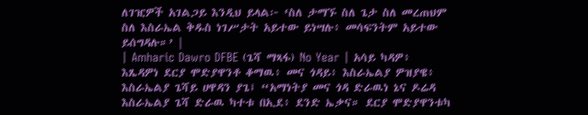ለገዢዎች አገልጋይ እንዲህ ይላል፦ ‘ስለ ታማኙ ስለ ጌታ ስለ መረጠህም ስለ እስራኤል ቅዱስ ነገሥታት አይተው ይነሣሉ፥ መሳፍንትም አይተው ይሰግዳሉ።’ |
| Amharic Dawro DFBE (ጌሻ ማጻፋ) No Year | አሳይ ካዳዎ፥ እጼዳዎነ ደርያ ሞድያዋንቶ ቆማዉ፥ መና ጎዳይ፥ እስራኤልያ ዎዝያዌ፥ እስራኤልያ ጌሻይ ሀዋዳን ያጌ፤ “አማነትያ መና ጎዳ ድራዉነ ኔና ዶሬዳ እስራኤልያ ጌሻ ድራዉ ካተቱ በኢደ፥ ደንድ ኤቃና። ደርያ ሞድያዋንቱካ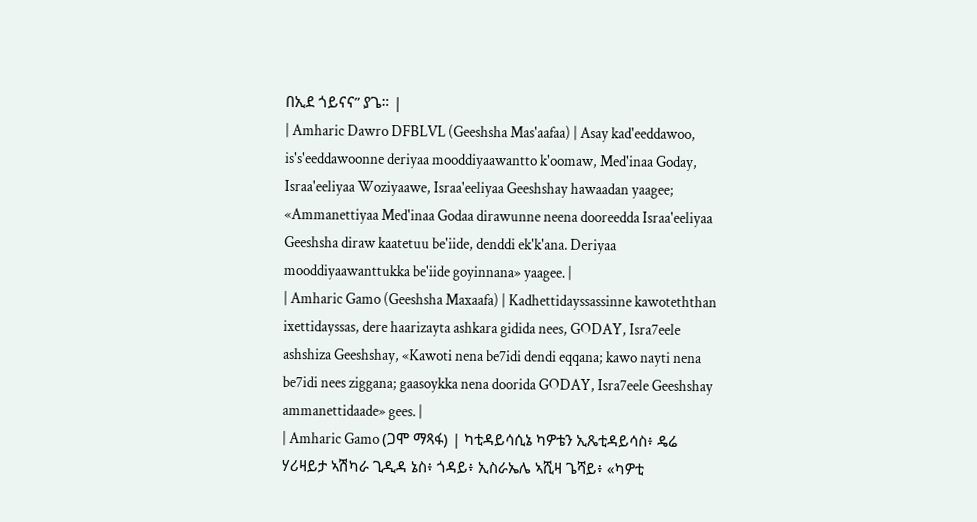በኢደ ጎይናና” ያጌ። |
| Amharic Dawro DFBLVL (Geeshsha Mas'aafaa) | Asay kad'eeddawoo, is's'eeddawoonne deriyaa mooddiyaawantto k'oomaw, Med'inaa Goday, Israa'eeliyaa Woziyaawe, Israa'eeliyaa Geeshshay hawaadan yaagee; «Ammanettiyaa Med'inaa Godaa dirawunne neena dooreedda Israa'eeliyaa Geeshsha diraw kaatetuu be'iide, denddi ek'k'ana. Deriyaa mooddiyaawanttukka be'iide goyinnana» yaagee. |
| Amharic Gamo (Geeshsha Maxaafa) | Kadhettidayssassinne kawoteththan ixettidayssas, dere haarizayta ashkara gidida nees, GODAY, Isra7eele ashshiza Geeshshay, «Kawoti nena be7idi dendi eqqana; kawo nayti nena be7idi nees ziggana; gaasoykka nena doorida GODAY, Isra7eele Geeshshay ammanettidaade» gees. |
| Amharic Gamo (ጋሞ ማጻፋ) | ካቲዳይሳሲኔ ካዎቴን ኢጼቲዳይሳስ፥ ዴሬ ሃሪዛይታ ኣሽካራ ጊዲዳ ኔስ፥ ጎዳይ፥ ኢስራኤሌ ኣሺዛ ጌሻይ፥ «ካዎቲ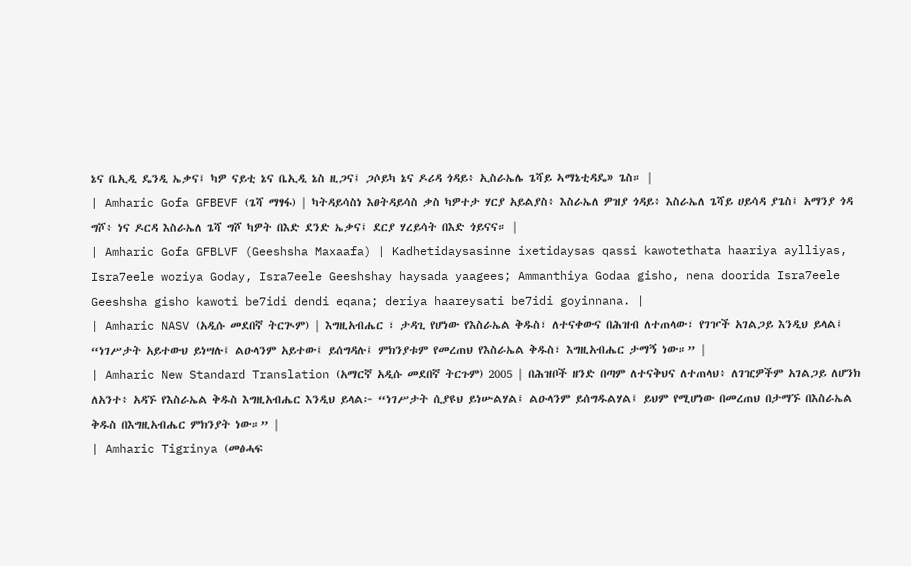ኔና ቤኢዲ ዴንዲ ኤቃና፤ ካዎ ናይቲ ኔና ቤኢዲ ኔስ ዚጋና፤ ጋሶይካ ኔና ዶሪዳ ጎዳይ፥ ኢስራኤሌ ጌሻይ ኣማኔቲዳዴ» ጌስ። |
| Amharic Gofa GFBEVF (ጌሻ ማፃፋ) | ካትዳይሳስነ እፀትዳይሳስ ቃስ ካዎተታ ሃርያ አይልያስ፥ እስራኤለ ዎዝያ ጎዳይ፥ እስራኤለ ጌሻይ ሀይሳዳ ያጌስ፤ አማንያ ጎዳ ግሾ፥ ነና ዶርዳ እስራኤለ ጌሻ ግሾ ካዎት በእድ ደንድ ኤቃና፤ ደርያ ሃረይሳት በእድ ጎይናና። |
| Amharic Gofa GFBLVF (Geeshsha Maxaafa) | Kadhetidaysasinne ixetidaysas qassi kawotethata haariya aylliyas, Isra7eele woziya Goday, Isra7eele Geeshshay haysada yaagees; Ammanthiya Godaa gisho, nena doorida Isra7eele Geeshsha gisho kawoti be7idi dendi eqana; deriya haareysati be7idi goyinnana. |
| Amharic NASV (አዲሱ መደበኛ ትርጒም) | እግዚአብሔር ፣ ታዳጊ የሆነው የእስራኤል ቅዱስ፣ ለተናቀውና በሕዝብ ለተጠላው፣ የገዦች አገልጋይ እንዲህ ይላል፤ “ነገሥታት አይተውህ ይነሣሉ፤ ልዑላንም አይተው፤ ይሰግዳሉ፤ ምክንያቱም የመረጠህ የእስራኤል ቅዱስ፣ እግዚአብሔር ታማኝ ነው።” |
| Amharic New Standard Translation (አማርኛ አዲሱ መደበኛ ትርጉም) 2005 | በሕዝቦች ዘንድ በጣም ለተናቅህና ለተጠላህ፥ ለገዢዎችም አገልጋይ ለሆንክ ለአንተ፥ አዳኙ የእስራኤል ቅዱስ እግዚአብሔር እንዲህ ይላል፦ “ነገሥታት ሲያዩህ ይነሡልሃል፤ ልዑላንም ይሰግዱልሃል፤ ይህም የሚሆነው በመረጠህ በታማኙ በእስራኤል ቅዱስ በእግዚአብሔር ምክንያት ነው።” |
| Amharic Tigrinya (መፅሓፍ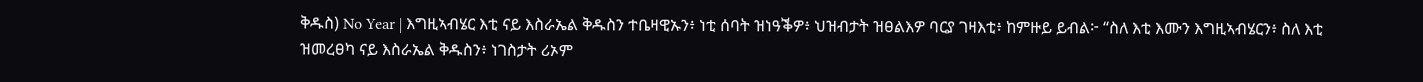ቅዱስ) No Year | እግዚኣብሄር እቲ ናይ እስራኤል ቅዱስን ተቤዛዊኡን፥ ነቲ ሰባት ዝነዓቕዎ፥ ህዝብታት ዝፀልእዎ ባርያ ገዛእቲ፥ ከምዙይ ይብል፦ “ስለ እቲ እሙን እግዚኣብሄርን፥ ስለ እቲ ዝመረፀካ ናይ እስራኤል ቅዱስን፥ ነገስታት ሪኦም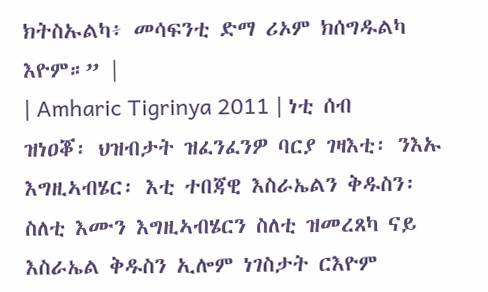ክትስኡልካ፥ መሳፍንቲ ድማ ሪኦም ክሰግዱልካ እዮም።” |
| Amharic Tigrinya 2011 | ነቲ ሰብ ዝነዐቖ፡ ህዝብታት ዝፈንፈንዎ ባርያ ገዛእቲ፡ ንእኡ እግዚኣብሄር፡ እቲ ተበጃዊ እስራኤልን ቅዱስን፡ ስለቲ እሙን እግዚኣብሄርን ስለቲ ዝመረጸካ ናይ እስራኤል ቅዱስን ኢሎም ነገስታት ርእዮም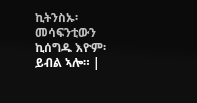ኪትንስኡ፡ መሳፍንቲውን ኪሰግዱ እዮም፡ ይብል ኣሎ። |